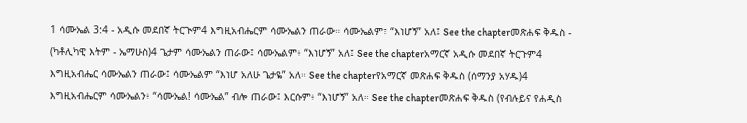1 ሳሙኤል 3:4 - አዲሱ መደበኛ ትርጒም4 እግዚአብሔርም ሳሙኤልን ጠራው። ሳሙኤልም፣ “እነሆኝ” አለ፤ See the chapterመጽሐፍ ቅዱስ - (ካቶሊካዊ እትም - ኤማሁስ)4 ጌታም ሳሙኤልን ጠራው፤ ሳሙኤልም፥ “እነሆኝ” አለ፤ See the chapterአማርኛ አዲሱ መደበኛ ትርጉም4 እግዚአብሔር ሳሙኤልን ጠራው፤ ሳሙኤልም “እነሆ አለሁ ጌታዬ” አለ። See the chapterየአማርኛ መጽሐፍ ቅዱስ (ሰማንያ አሃዱ)4 እግዚአብሔርም ሳሙኤልን፥ “ሳሙኤል! ሳሙኤል” ብሎ ጠራው፤ እርሱም፥ “እነሆኝ” አለ። See the chapterመጽሐፍ ቅዱስ (የብሉይና የሐዲስ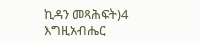ኪዳን መጻሕፍት)4 እግዚአብሔር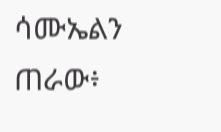ሳሙኤልን ጠራው፥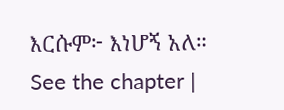እርሱም፦ እነሆኝ አለ። See the chapter |